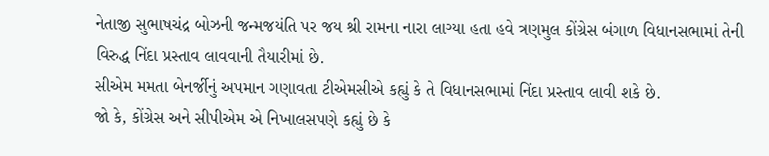નેતાજી સુભાષચંદ્ર બોઝની જન્મજયંતિ પર જય શ્રી રામના નારા લાગ્યા હતા હવે ત્રણમુલ કોંગ્રેસ બંગાળ વિધાનસભામાં તેની વિરુદ્ધ નિંદા પ્રસ્તાવ લાવવાની તૈયારીમાં છે.
સીએમ મમતા બેનર્જીનું અપમાન ગણાવતા ટીએમસીએ કહ્યું કે તે વિધાનસભામાં નિંદા પ્રસ્તાવ લાવી શકે છે.
જો કે, કોંગ્રેસ અને સીપીએમ એ નિખાલસપણે કહ્યું છે કે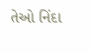તેઓ નિંદા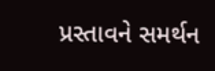પ્રસ્તાવને સમર્થન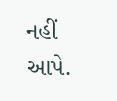નહીં આપે.